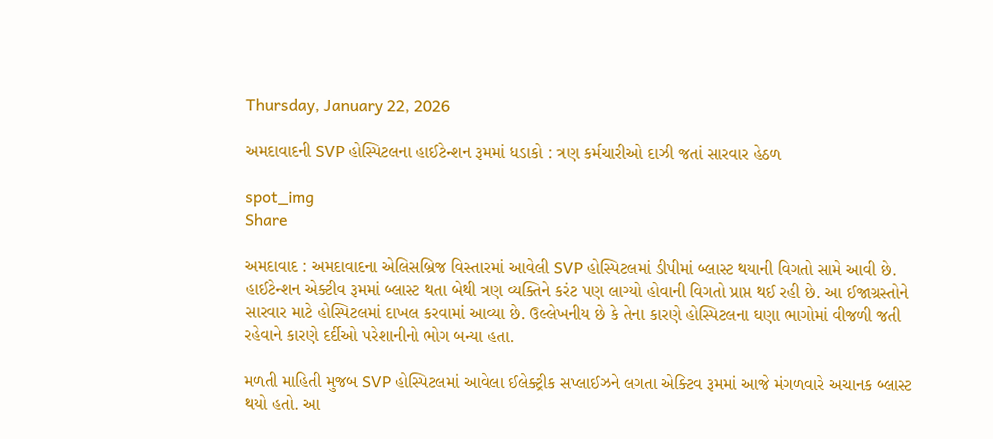Thursday, January 22, 2026

અમદાવાદની SVP હોસ્પિટલના હાઈટેન્શન રૂમમાં ધડાકો : ત્રણ કર્મચારીઓ દાઝી જતાં સારવાર હેઠળ

spot_img
Share

અમદાવાદ : અમદાવાદના એલિસબ્રિજ વિસ્તારમાં આવેલી SVP હોસ્પિટલમાં ડીપીમાં બ્લાસ્ટ થયાની વિગતો સામે આવી છે. હાઈટેન્શન એક્ટીવ રૂમમાં બ્લાસ્ટ થતા બેથી ત્રણ વ્યક્તિને કરંટ પણ લાગ્યો હોવાની વિગતો પ્રાપ્ત થઈ રહી છે. આ ઈજાગ્રસ્તોને સારવાર માટે હોસ્પિટલમાં દાખલ કરવામાં આવ્યા છે. ઉલ્લેખનીય છે કે તેના કારણે હોસ્પિટલના ઘણા ભાગોમાં વીજળી જતી રહેવાને કારણે દર્દીઓ પરેશાનીનો ભોગ બન્યા હતા.

મળતી માહિતી મુજબ SVP હોસ્પિટલમાં આવેલા ઈલેક્ટ્રીક સપ્લાઈઝને લગતા એક્ટિવ રૂમમાં આજે મંગળવારે અચાનક બ્લાસ્ટ થયો હતો. આ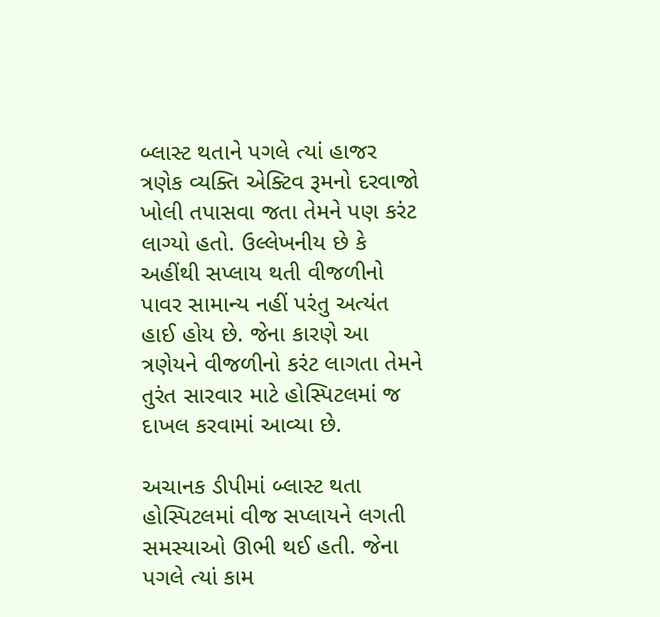બ્લાસ્ટ થતાને પગલે ત્યાં હાજર ત્રણેક વ્યક્તિ એક્ટિવ રૂમનો દરવાજો ખોલી તપાસવા જતા તેમને પણ કરંટ લાગ્યો હતો. ઉલ્લેખનીય છે કે અહીંથી સપ્લાય થતી વીજળીનો પાવર સામાન્ય નહીં પરંતુ અત્યંત હાઈ હોય છે. જેના કારણે આ ત્રણેયને વીજળીનો કરંટ લાગતા તેમને તુરંત સારવાર માટે હોસ્પિટલમાં જ દાખલ કરવામાં આવ્યા છે.

અચાનક ડીપીમાં બ્લાસ્ટ થતા હોસ્પિટલમાં વીજ સપ્લાયને લગતી સમસ્યાઓ ઊભી થઈ હતી. જેના પગલે ત્યાં કામ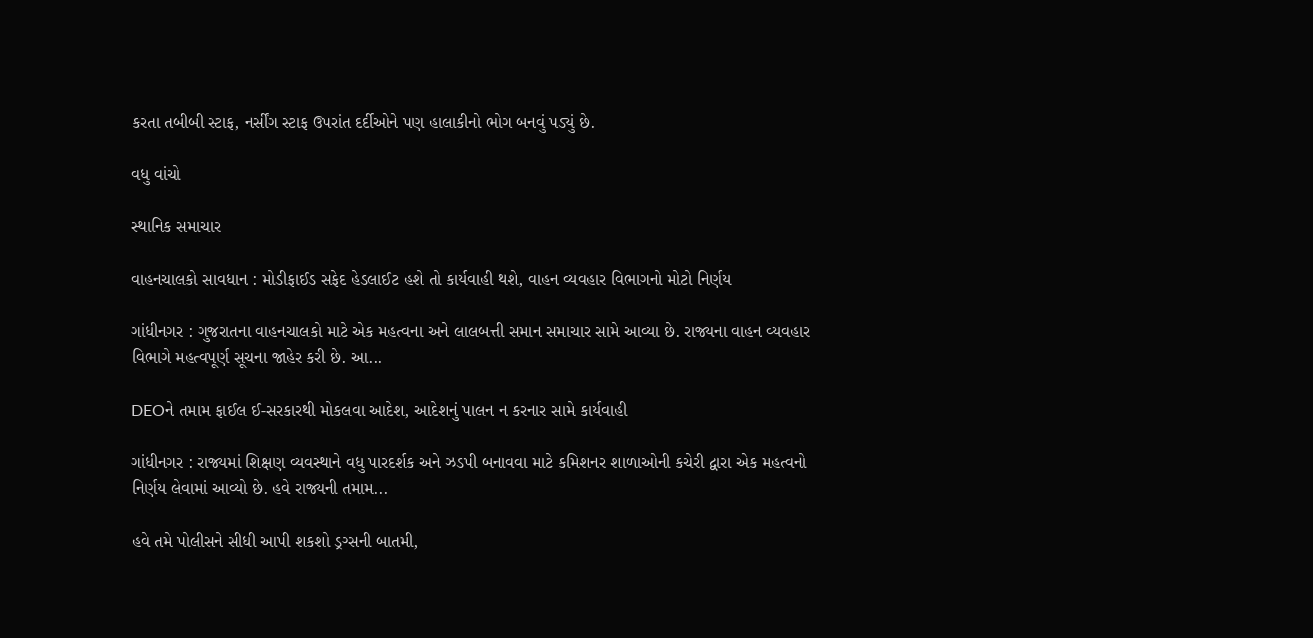કરતા તબીબી સ્ટાફ, નર્સીંગ સ્ટાફ ઉપરાંત દર્દીઓને પણ હાલાકીનો ભોગ બનવું પડ્યું છે.

વધુ વાંચો

સ્થાનિક સમાચાર

વાહનચાલકો સાવધાન : મોડીફાઈડ સફેદ હેડલાઈટ હશે તો કાર્યવાહી થશે, વાહન વ્યવહાર વિભાગનો મોટો નિર્ણય

ગાંધીનગર : ગુજરાતના વાહનચાલકો માટે એક મહત્વના અને લાલબત્તી સમાન સમાચાર સામે આવ્યા છે. રાજ્યના વાહન વ્યવહાર વિભાગે મહત્વપૂર્ણ સૂચના જાહેર કરી છે. આ...

DEOને તમામ ફાઈલ ઈ-સરકારથી મોકલવા આદેશ, આદેશનું પાલન ન કરનાર સામે કાર્યવાહી

ગાંધીનગર : રાજ્યમાં શિક્ષણ વ્યવસ્થાને વધુ પારદર્શક અને ઝડપી બનાવવા માટે કમિશનર શાળાઓની કચેરી દ્વારા એક મહત્વનો નિર્ણય લેવામાં આવ્યો છે. હવે રાજ્યની તમામ...

હવે તમે પોલીસને સીધી આપી શકશો ડ્રગ્સની બાતમી,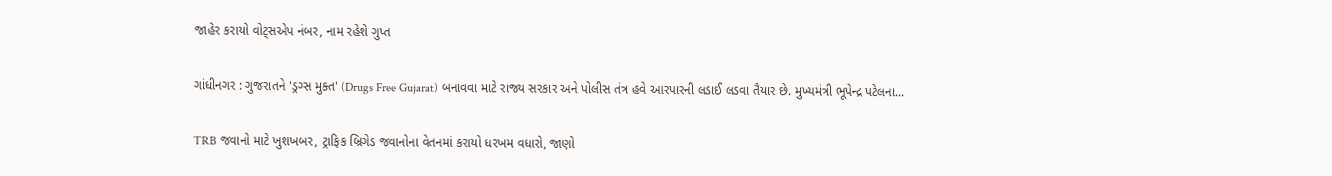જાહેર કરાયો વોટ્સએપ નંબર, નામ રહેશે ગુપ્ત

ગાંધીનગર : ગુજરાતને 'ડ્રગ્સ મુક્ત' (Drugs Free Gujarat) બનાવવા માટે રાજ્ય સરકાર અને પોલીસ તંત્ર હવે આરપારની લડાઈ લડવા તૈયાર છે. મુખ્યમંત્રી ભૂપેન્દ્ર પટેલના...

TRB જવાનો માટે ખુશખબર, ટ્રાફિક બ્રિગેડ જવાનોના વેતનમાં કરાયો ધરખમ વધારો, જાણો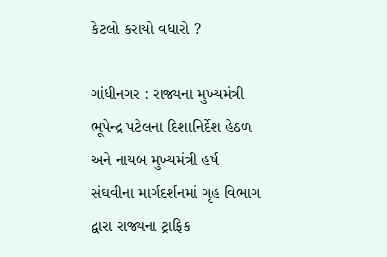કેટલો કરાયો વધારો ?

ગાંધીનગર : રાજ્યના મુખ્યમંત્રી ભૂપેન્દ્ર પટેલના દિશાનિર્દેશ હેઠળ અને નાયબ મુખ્યમંત્રી હર્ષ સંઘવીના માર્ગદર્શનમાં ગૃહ વિભાગ દ્વારા રાજ્યના ટ્રાફિક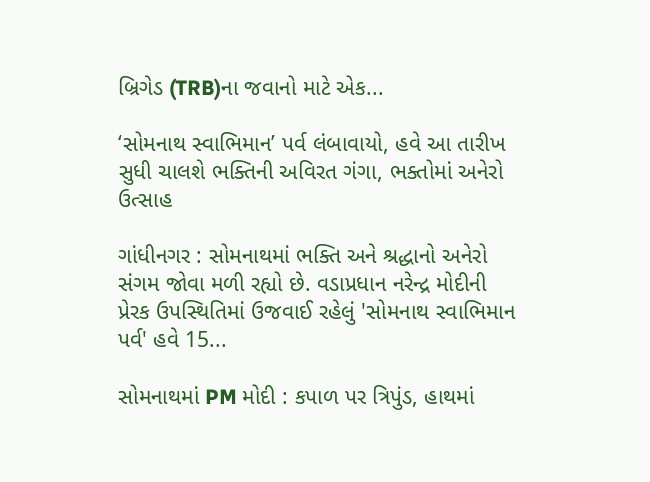બ્રિગેડ (TRB)ના જવાનો માટે એક...

‘સોમનાથ સ્વાભિમાન’ પર્વ લંબાવાયો, હવે આ તારીખ સુધી ચાલશે ભક્તિની અવિરત ગંગા, ભક્તોમાં અનેરો ઉત્સાહ

ગાંધીનગર : સોમનાથમાં ભક્તિ અને શ્રદ્ધાનો અનેરો સંગમ જોવા મળી રહ્યો છે. વડાપ્રધાન નરેન્દ્ર મોદીની પ્રેરક ઉપસ્થિતિમાં ઉજવાઈ રહેલું 'સોમનાથ સ્વાભિમાન પર્વ' હવે 15...

સોમનાથમાં PM મોદી : કપાળ પર ત્રિપુંડ, હાથમાં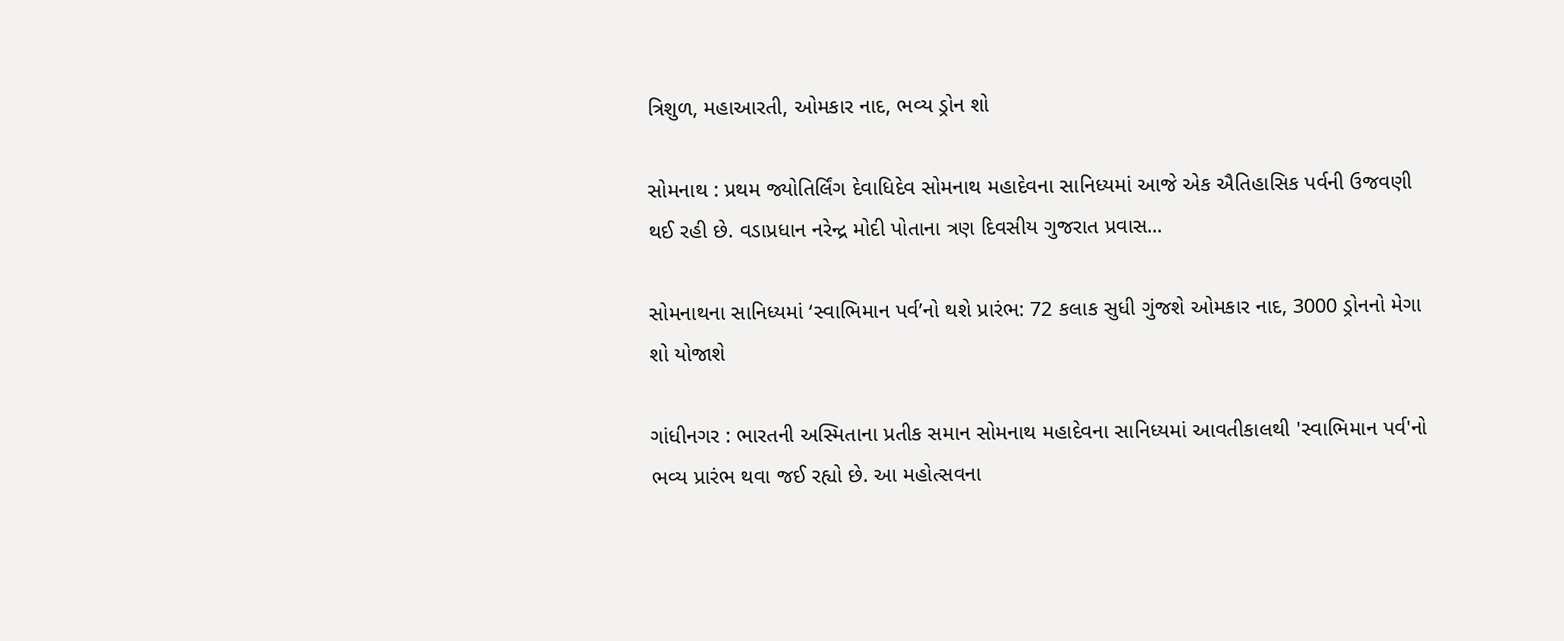ત્રિશુળ, મહાઆરતી, ઓમકાર નાદ, ભવ્ય ડ્રોન શો

સોમનાથ : પ્રથમ જ્યોતિર્લિંગ દેવાધિદેવ સોમનાથ મહાદેવના સાનિધ્યમાં આજે એક ઐતિહાસિક પર્વની ઉજવણી થઈ રહી છે. વડાપ્રધાન નરેન્દ્ર મોદી પોતાના ત્રણ દિવસીય ગુજરાત પ્રવાસ...

સોમનાથના સાનિધ્યમાં ‘સ્વાભિમાન પર્વ’નો થશે પ્રારંભ: 72 કલાક સુધી ગુંજશે ઓમકાર નાદ, 3000 ડ્રોનનો મેગા શો યોજાશે

ગાંધીનગર : ભારતની અસ્મિતાના પ્રતીક સમાન સોમનાથ મહાદેવના સાનિધ્યમાં આવતીકાલથી 'સ્વાભિમાન પર્વ'નો ભવ્ય પ્રારંભ થવા જઈ રહ્યો છે. આ મહોત્સવના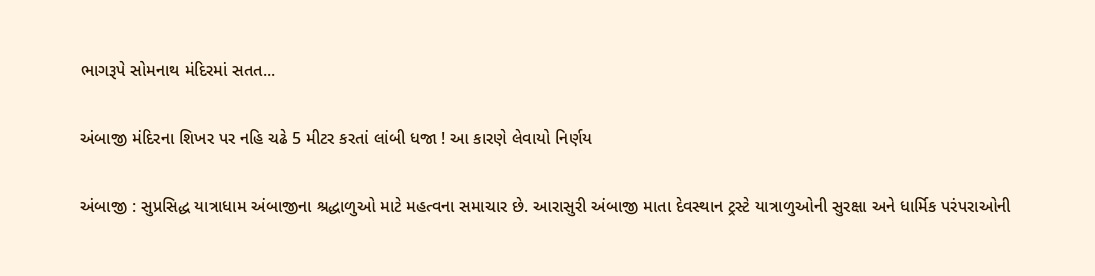ભાગરૂપે સોમનાથ મંદિરમાં સતત...

અંબાજી મંદિરના શિખર પર નહિ ચઢે 5 મીટર કરતાં લાંબી ધજા ! આ કારણે લેવાયો નિર્ણય

અંબાજી : સુપ્રસિદ્ધ યાત્રાધામ અંબાજીના શ્રદ્ધાળુઓ માટે મહત્વના સમાચાર છે. આરાસુરી અંબાજી માતા દેવસ્થાન ટ્રસ્ટે યાત્રાળુઓની સુરક્ષા અને ધાર્મિક પરંપરાઓની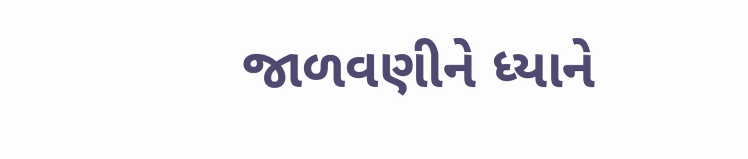જાળવણીને ધ્યાને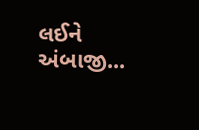લઈને અંબાજી...